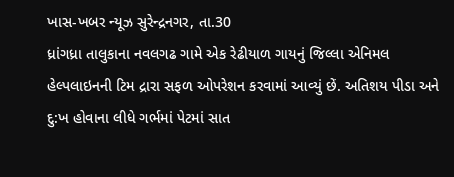ખાસ-ખબર ન્યૂઝ સુરેન્દ્રનગર, તા.30
ધ્રાંગધ્રા તાલુકાના નવલગઢ ગામે એક રેઢીયાળ ગાયનું જિલ્લા એનિમલ હેલ્પલાઇનની ટિમ દ્રારા સફળ ઓપરેશન કરવામાં આવ્યું છેં. અતિશય પીડા અને દુ:ખ હોવાના લીધે ગર્ભમાં પેટમાં સાત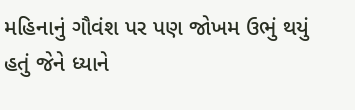મહિનાનું ગૌવંશ પર પણ જોખમ ઉભું થયું હતું જેને ધ્યાને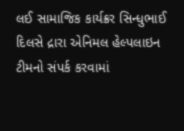લઈ સામાજિક કાર્યક્રર સિન્ધુભાઈ દિલસે દ્રારા એનિમલ હેલ્પલાઇન ટીમનો સંપર્ક કરવામાં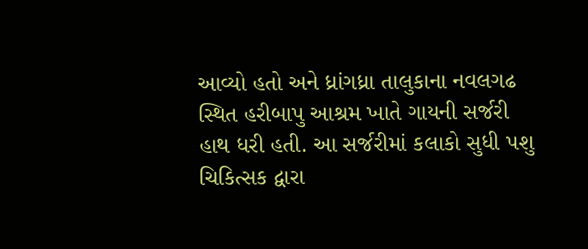આવ્યો હતો અને ધ્રાંગધ્રા તાલુકાના નવલગઢ સ્થિત હરીબાપુ આશ્રમ ખાતે ગાયની સર્જરી હાથ ધરી હતી. આ સર્જરીમાં કલાકો સુધી પશુ ચિકિત્સક દ્વારા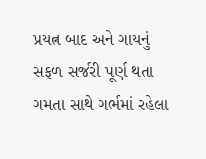પ્રયત્ન બાદ અને ગાયનું સફળ સર્જરી પૂર્ણ થતા ગમતા સાથે ગર્ભમાં રહેલા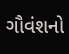ગૌવંશનો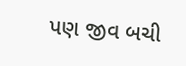પણ જીવ બચી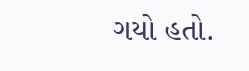ગયો હતો.